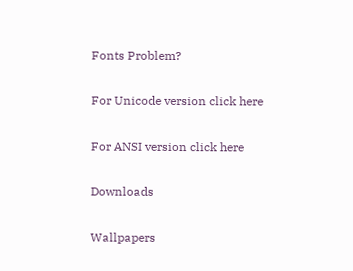Fonts Problem?

For Unicode version click here

For ANSI version click here

Downloads

Wallpapers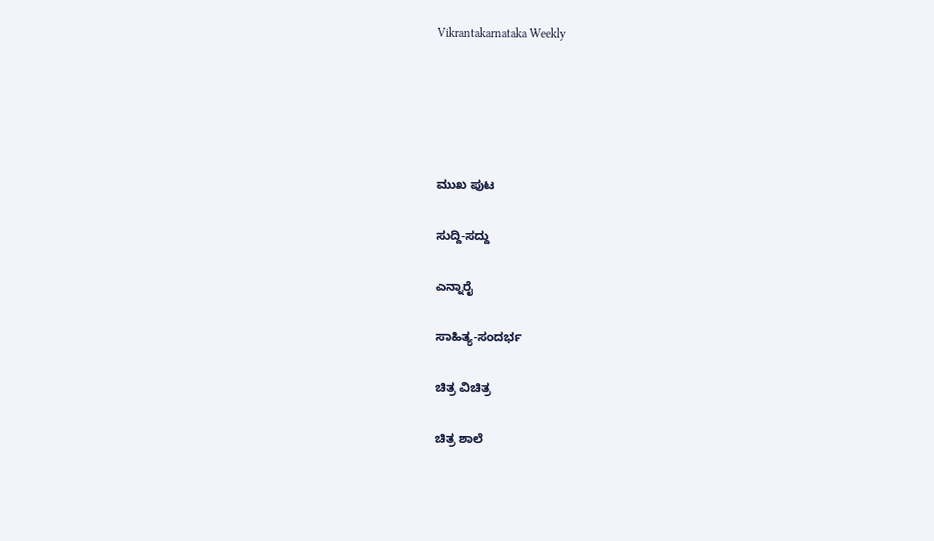Vikrantakarnataka Weekly





ಮುಖ ಪುಟ

ಸುದ್ದಿ-ಸದ್ದು

ಎನ್ನಾರೈ

ಸಾಹಿತ್ಯ-ಸಂದರ್ಭ

ಚಿತ್ರ ವಿಚಿತ್ರ

ಚಿತ್ರ ಶಾಲೆ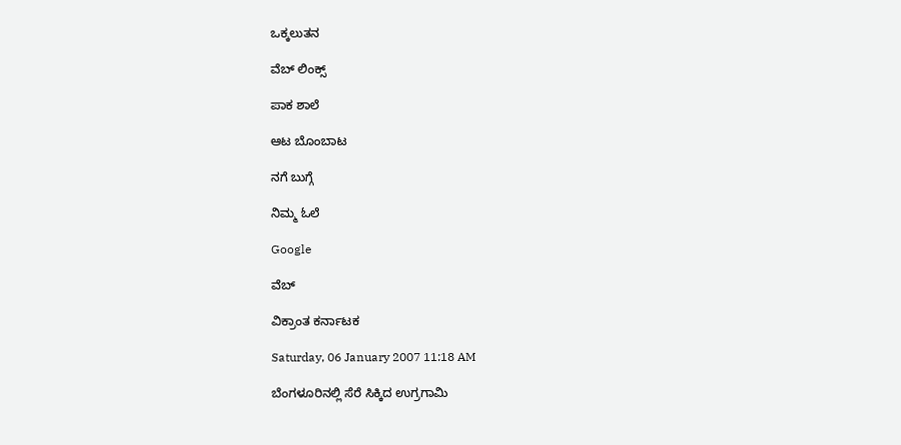ಒಕ್ಕಲುತನ

ವೆಬ್ ಲಿಂಕ್ಸ್

ಪಾಕ ಶಾಲೆ

ಆಟ ಬೊಂಬಾಟ

ನಗೆ ಬುಗ್ಗೆ

ನಿಮ್ಮ ಓಲೆ

Google

ವೆಬ್

ವಿಕ್ರಾಂತ ಕರ್ನಾಟಕ

Saturday, 06 January 2007 11:18 AM

ಬೆಂಗಳೂರಿನಲ್ಲಿ ಸೆರೆ ಸಿಕ್ಕಿದ ಉಗ್ರಗಾಮಿ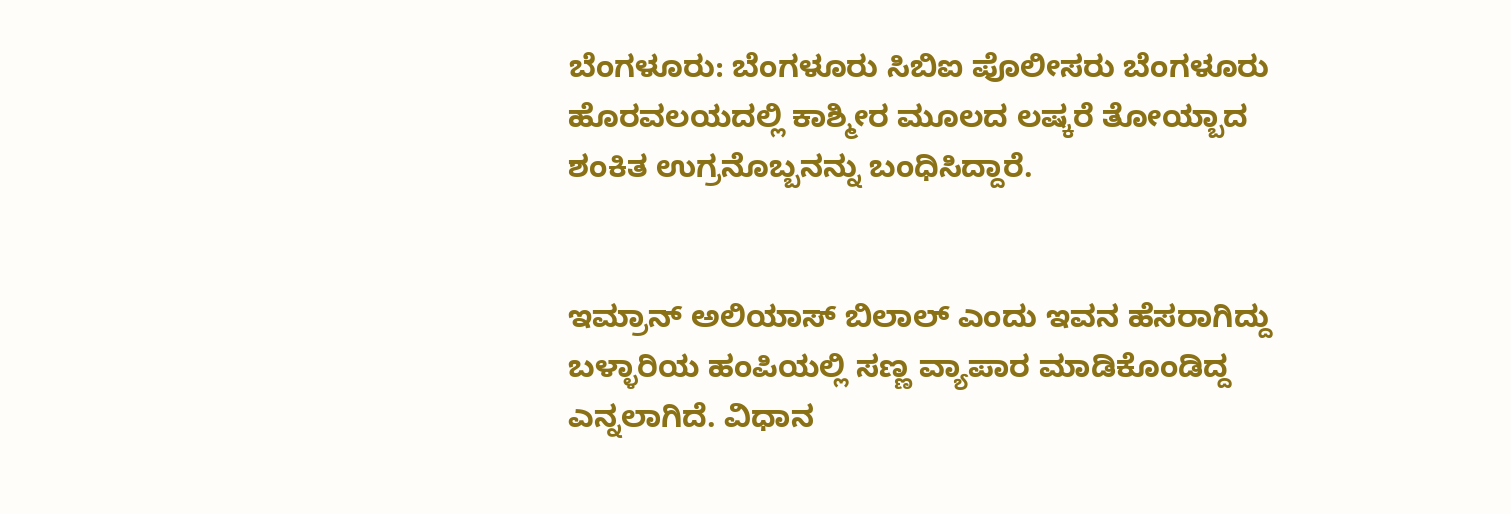ಬೆಂಗಳೂರು: ಬೆಂಗಳೂರು ಸಿಬಿಐ ಪೊಲೀಸರು ಬೆಂಗಳೂರು ಹೊರವಲಯದಲ್ಲಿ ಕಾಶ್ಮೀರ ಮೂಲದ ಲಷ್ಕರೆ ತೋಯ್ಬಾದ ಶಂಕಿತ ಉಗ್ರನೊಬ್ಬನನ್ನು ಬಂಧಿಸಿದ್ದಾರೆ.


ಇಮ್ರಾನ್ ಅಲಿಯಾಸ್ ಬಿಲಾಲ್ ಎಂದು ಇವನ ಹೆಸರಾಗಿದ್ದು ಬಳ್ಳಾರಿಯ ಹಂಪಿಯಲ್ಲಿ ಸಣ್ಣ ವ್ಯಾಪಾರ ಮಾಡಿಕೊಂಡಿದ್ದ ಎನ್ನಲಾಗಿದೆ. ವಿಧಾನ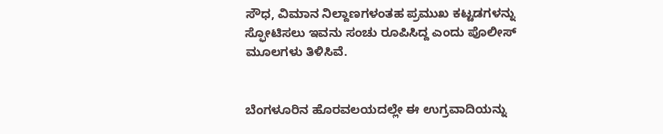ಸೌಧ, ವಿಮಾನ ನಿಲ್ದಾಣಗಳಂತಹ ಪ್ರಮುಖ ಕಟ್ಟಡಗಳನ್ನು ಸ್ಫೋಟಿಸಲು ಇವನು ಸಂಚು ರೂಪಿಸಿದ್ದ ಎಂದು ಪೊಲೀಸ್ ಮೂಲಗಳು ತಿಳಿಸಿವೆ.


ಬೆಂಗಳೂರಿನ ಹೊರವಲಯದಲ್ಲೇ ಈ ಉಗ್ರವಾದಿಯನ್ನು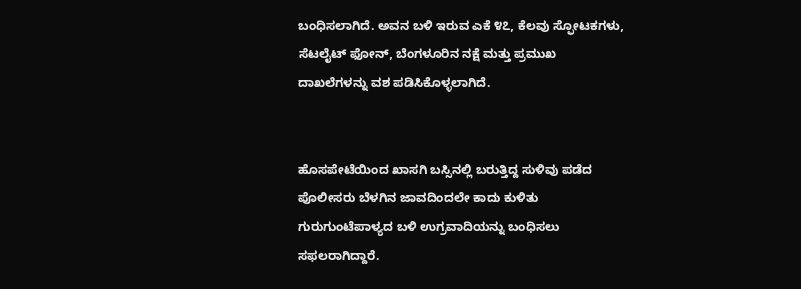ಬಂಧಿಸಲಾಗಿದೆ. ಅವನ ಬಳಿ ಇರುವ ಎಕೆ ೪೭, ಕೆಲವು ಸ್ಫೋಟಕಗಳು, ಸೆಟಲೈಟ್ ಫೋನ್, ಬೆಂಗಳೂರಿನ ನಕ್ಷೆ ಮತ್ತು ಪ್ರಮುಖ ದಾಖಲೆಗಳನ್ನು ವಶ ಪಡಿಸಿಕೊಳ್ಳಲಾಗಿದೆ.


ಹೊಸಪೇಟೆಯಿಂದ ಖಾಸಗಿ ಬಸ್ಸಿನಲ್ಲಿ ಬರುತ್ತಿದ್ದ ಸುಳಿವು ಪಡೆದ ಪೊಲೀಸರು ಬೆಳಗಿನ ಜಾವದಿಂದಲೇ ಕಾದು ಕುಳಿತು ಗುರುಗುಂಟೆಪಾಳ್ಯದ ಬಳಿ ಉಗ್ರವಾದಿಯನ್ನು ಬಂಧಿಸಲು ಸಫಲರಾಗಿದ್ದಾರೆ.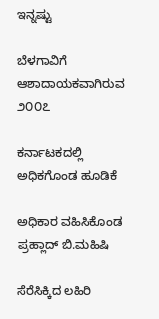ಇನ್ನಷ್ಟು

ಬೆಳಗಾವಿಗೆ ಆಶಾದಾಯಕವಾಗಿರುವ ೨೦೦೭

ಕರ್ನಾಟಕದಲ್ಲಿ ಅಧಿಕಗೊಂಡ ಹೂಡಿಕೆ

ಅಧಿಕಾರ ವಹಿಸಿಕೊಂಡ ಪ್ರಹ್ಲಾದ್ ಬಿ.ಮಹಿಷಿ

ಸೆರೆಸಿಕ್ಕಿದ ಲಹಿರಿ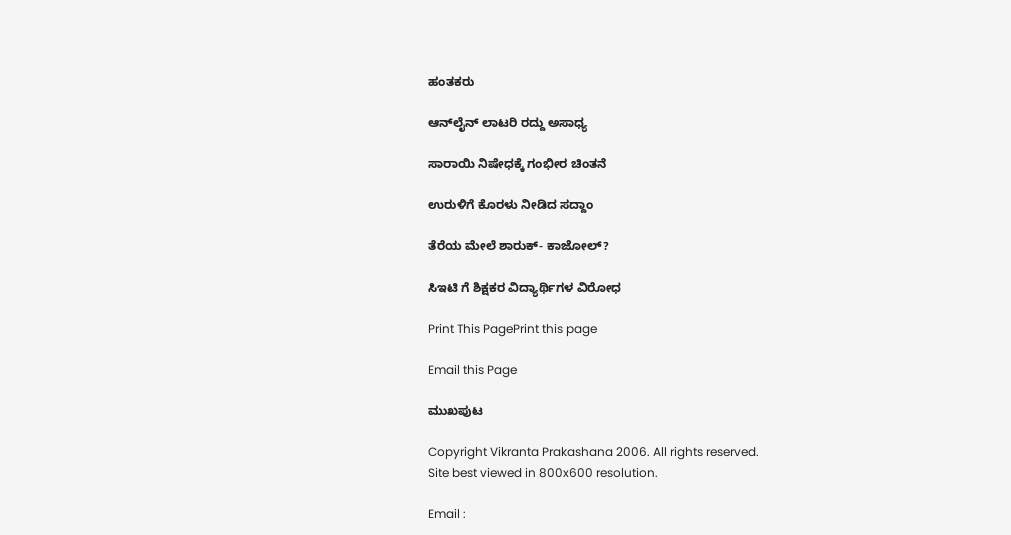ಹಂತಕರು

ಆನ್‌ಲೈನ್ ಲಾಟರಿ ರದ್ದು ಅಸಾಧ್ಯ

ಸಾರಾಯಿ ನಿಷೇಧಕ್ಕೆ ಗಂಭೀರ ಚಿಂತನೆ

ಉರುಳಿಗೆ ಕೊರಳು ನೀಡಿದ ಸದ್ದಾಂ

ತೆರೆಯ ಮೇಲೆ ಶಾರುಕ್- ಕಾಜೋಲ್?

ಸಿಇಟಿ ಗೆ ಶಿಕ್ಷಕರ ವಿದ್ಯಾರ್ಥಿಗಳ ವಿರೋಧ

Print This PagePrint this page

Email this Page

ಮುಖಪುಟ

Copyright Vikranta Prakashana 2006. All rights reserved.
Site best viewed in 800x600 resolution.

Email :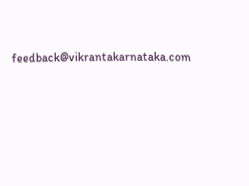feedback@vikrantakarnataka.com